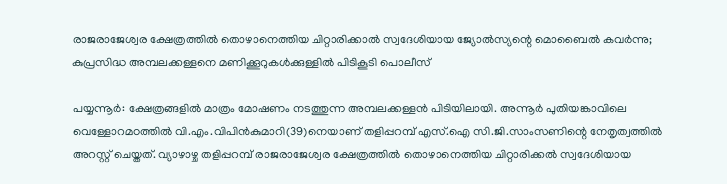രാജരാജേശ്വര ക്ഷേത്രത്തില്‍ തൊഴാനെത്തിയ ചിറ്റാരിക്കാല്‍ സ്വദേശിയായ ജ്യോല്‍സ്യന്റെ മൊബൈല്‍ കവര്‍ന്നു; കുപ്രസിദ്ധ അമ്പലക്കള്ളനെ മണിക്കൂറുകള്‍ക്കുള്ളില്‍ പിടികൂടി പൊലീസ്

പയ്യന്നൂര്‍: ക്ഷേത്രങ്ങളില്‍ മാത്രം മോഷണം നടത്തുന്ന അമ്പലക്കള്ളന്‍ പിടിയിലായി. അന്നൂര്‍ പുതിയങ്കാവിലെ വെള്ളോറമഠത്തില്‍ വി.എം.വിപിന്‍കുമാറി(39)നെയാണ് തളിപ്പറമ്പ് എസ്.ഐ സി.ജി.സാംസണിന്റെ നേതൃത്വത്തില്‍ അറസ്റ്റ് ചെയ്തത്. വ്യാഴാഴ്ച തളിപ്പറമ്പ് രാജരാജേശ്വര ക്ഷേത്രത്തില്‍ തൊഴാനെത്തിയ ചിറ്റാരിക്കല്‍ സ്വദേശിയായ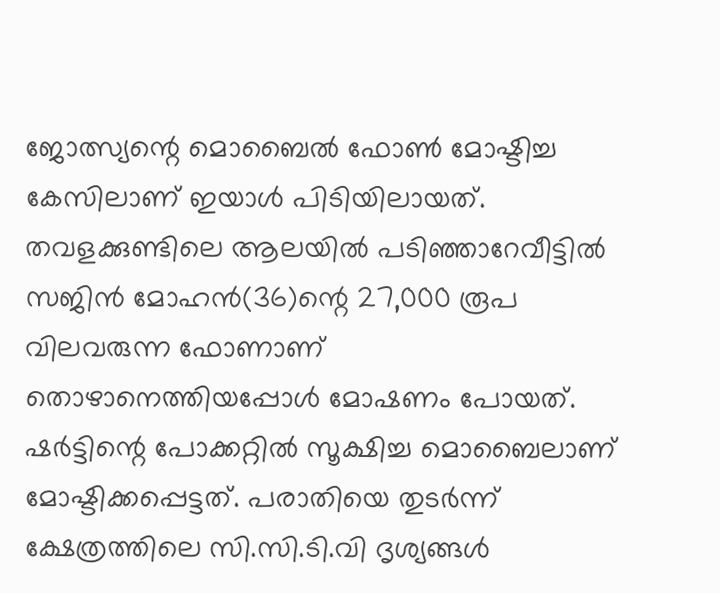ജോത്സ്യന്റെ മൊബൈല്‍ ഫോണ്‍ മോഷ്ടിച്ച കേസിലാണ് ഇയാള്‍ പിടിയിലായത്.
തവളക്കുണ്ടിലെ ആലയില്‍ പടിഞ്ഞാറേവീട്ടില്‍ സജിന്‍ മോഹന്‍(36)ന്റെ 27,000 രൂപ വിലവരുന്ന ഫോണാണ് തൊഴാനെത്തിയപ്പോള്‍ മോഷണം പോയത്. ഷര്‍ട്ടിന്റെ പോക്കറ്റില്‍ സൂക്ഷിച്ച മൊബൈലാണ് മോഷ്ടിക്കപ്പെട്ടത്. പരാതിയെ തുടര്‍ന്ന് ക്ഷേത്രത്തിലെ സി.സി.ടി.വി ദൃശ്യങ്ങള്‍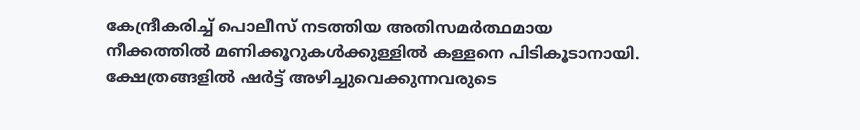കേന്ദ്രീകരിച്ച് പൊലീസ് നടത്തിയ അതിസമര്‍ത്ഥമായ നീക്കത്തില്‍ മണിക്കൂറുകള്‍ക്കുള്ളില്‍ കള്ളനെ പിടികൂടാനായി.
ക്ഷേത്രങ്ങളില്‍ ഷര്‍ട്ട് അഴിച്ചുവെക്കുന്നവരുടെ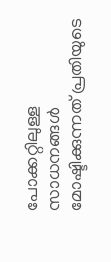പോക്കറ്റിലുള്ള സാധനങ്ങള്‍ മോഷ്ടിക്കുന്നത് പ്രതിയുടെ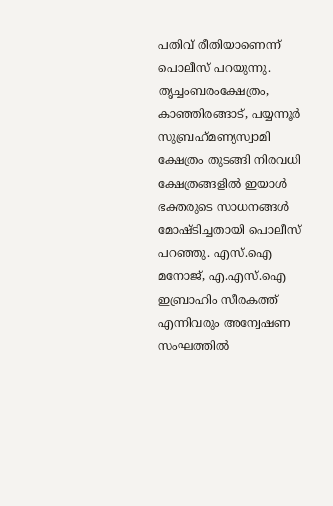പതിവ് രീതിയാണെന്ന് പൊലീസ് പറയുന്നു. തൃച്ചംബരംക്ഷേത്രം, കാഞ്ഞിരങ്ങാട്, പയ്യന്നൂര്‍ സുബ്രഹ്‌മണ്യസ്വാമി ക്ഷേത്രം തുടങ്ങി നിരവധി ക്ഷേത്രങ്ങളില്‍ ഇയാള്‍ ഭക്തരുടെ സാധനങ്ങള്‍ മോഷ്ടിച്ചതായി പൊലീസ് പറഞ്ഞു. എസ്.ഐ മനോജ്, എ.എസ്.ഐ ഇബ്രാഹിം സീരകത്ത് എന്നിവരും അന്വേഷണ സംഘത്തില്‍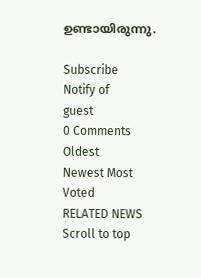ഉണ്ടായിരുന്നു.

Subscribe
Notify of
guest
0 Comments
Oldest
Newest Most Voted
RELATED NEWS
Scroll to top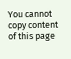You cannot copy content of this page